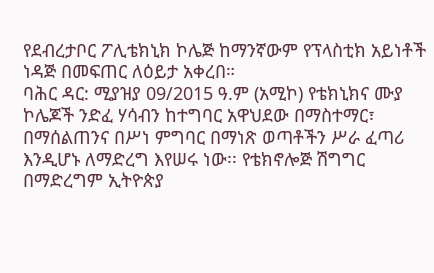የደብረታቦር ፖሊቴክኒክ ኮሌጅ ከማንኛውም የፕላስቲክ አይነቶች ነዳጅ በመፍጠር ለዕይታ አቀረበ።
ባሕር ዳር: ሚያዝያ 09/2015 ዓ.ም (አሚኮ) የቴክኒክና ሙያ ኮሌጆች ንድፈ ሃሳብን ከተግባር አዋህደው በማስተማር፣ በማሰልጠንና በሥነ ምግባር በማነጽ ወጣቶችን ሥራ ፈጣሪ እንዲሆኑ ለማድረግ እየሠሩ ነው፡፡ የቴክኖሎጅ ሽግግር በማድረግም ኢትዮጵያ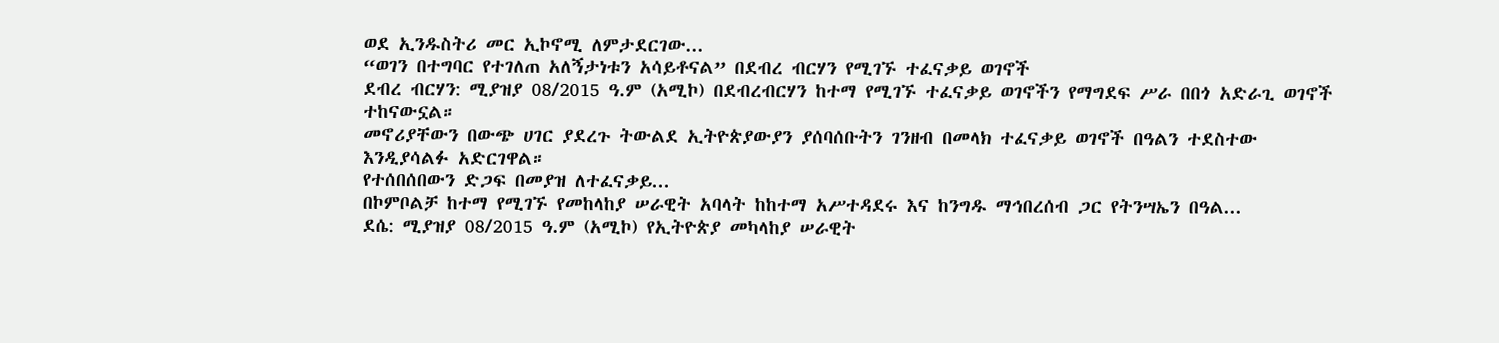ወደ ኢንዱስትሪ መር ኢኮኖሚ ለምታደርገው...
“ወገን በተግባር የተገለጠ አለኝታነቱን አሳይቶናል” በደብረ ብርሃን የሚገኙ ተፈናቃይ ወገኖች
ደብረ ብርሃን: ሚያዝያ 08/2015 ዓ.ም (አሚኮ) በደብረብርሃን ከተማ የሚገኙ ተፈናቃይ ወገኖችን የማግደፍ ሥራ በበጎ አድራጊ ወገኖች ተከናውኗል።
መኖሪያቸውን በውጭ ሀገር ያደረጉ ትውልደ ኢትዮጵያውያን ያሰባሰቡትን ገንዘብ በመላክ ተፈናቃይ ወገኖች በዓልን ተደስተው እንዲያሳልፉ አድርገዋል።
የተሰበሰበውን ድጋፍ በመያዝ ለተፈናቃይ...
በኮምቦልቻ ከተማ የሚገኙ የመከላከያ ሠራዊት አባላት ከከተማ አሥተዳደሩ እና ከንግዱ ማኅበረሰብ ጋር የትንሣኤን በዓል...
ደሴ: ሚያዝያ 08/2015 ዓ.ም (አሚኮ) የኢትዮጵያ መካላከያ ሠራዊት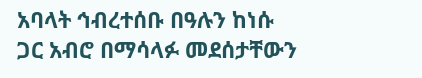አባላት ኅብረተሰቡ በዓሉን ከነሱ ጋር አብሮ በማሳላፉ መደሰታቸውን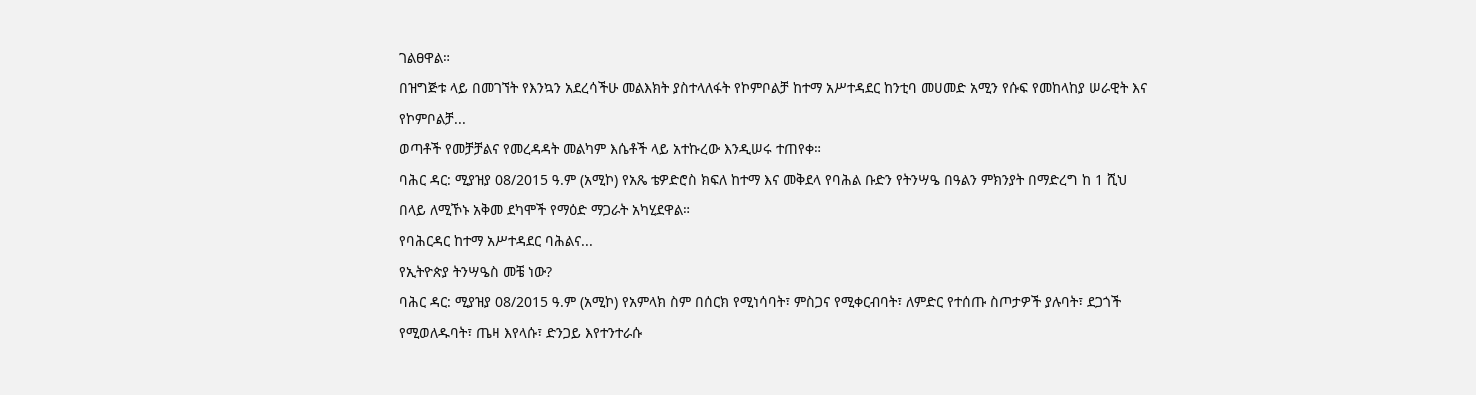ገልፀዋል።
በዝግጅቱ ላይ በመገኘት የእንኳን አደረሳችሁ መልእክት ያስተላለፋት የኮምቦልቻ ከተማ አሥተዳደር ከንቲባ መሀመድ አሚን የሱፍ የመከላከያ ሠራዊት እና የኮምቦልቻ...
ወጣቶች የመቻቻልና የመረዳዳት መልካም እሴቶች ላይ አተኩረው እንዲሠሩ ተጠየቀ።
ባሕር ዳር: ሚያዝያ 08/2015 ዓ.ም (አሚኮ) የአጼ ቴዎድሮስ ክፍለ ከተማ እና መቅደላ የባሕል ቡድን የትንሣዔ በዓልን ምክንያት በማድረግ ከ 1 ሺህ በላይ ለሚኾኑ አቅመ ደካሞች የማዕድ ማጋራት አካሂደዋል።
የባሕርዳር ከተማ አሥተዳደር ባሕልና...
የኢትዮጵያ ትንሣዔስ መቼ ነው?
ባሕር ዳር: ሚያዝያ 08/2015 ዓ.ም (አሚኮ) የአምላክ ስም በሰርክ የሚነሳባት፣ ምስጋና የሚቀርብባት፣ ለምድር የተሰጡ ስጦታዎች ያሉባት፣ ደጋጎች የሚወለዱባት፣ ጤዛ እየላሱ፣ ድንጋይ እየተንተራሱ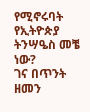የሚኖሩባት የኢትዮጵያ ትንሣዔስ መቼ ነው?
ገና በጥንት ዘመን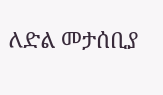ለድል መታሰቢያ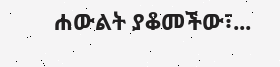ሐውልት ያቆመችው፣...